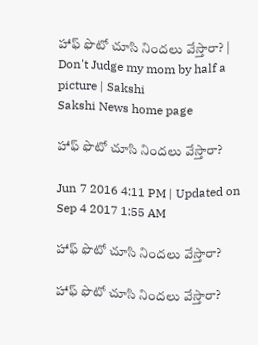హాఫ్ ఫొటో చూసి నిందలు వేస్తారా? | Don't Judge my mom by half a picture | Sakshi
Sakshi News home page

హాఫ్ ఫొటో చూసి నిందలు వేస్తారా?

Jun 7 2016 4:11 PM | Updated on Sep 4 2017 1:55 AM

హాఫ్ ఫొటో చూసి నిందలు వేస్తారా?

హాఫ్ ఫొటో చూసి నిందలు వేస్తారా?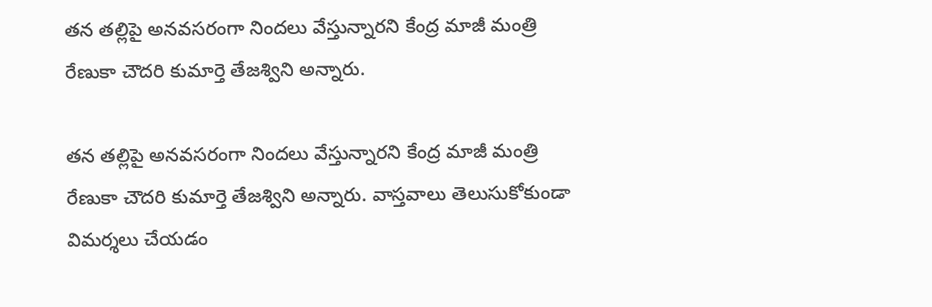తన తల్లిపై అనవసరంగా నిందలు వేస్తున్నారని కేంద్ర మాజీ మంత్రి రేణుకా చౌదరి కుమార్తె తేజశ్విని అన్నారు.

తన తల్లిపై అనవసరంగా నిందలు వేస్తున్నారని కేంద్ర మాజీ మంత్రి రేణుకా చౌదరి కుమార్తె తేజశ్విని అన్నారు. వాస్తవాలు తెలుసుకోకుండా విమర్శలు చేయడం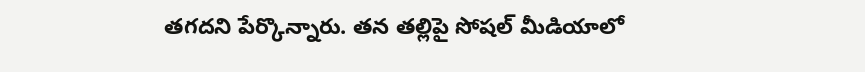తగదని పేర్కొన్నారు. తన తల్లిపై సోషల్ మీడియాలో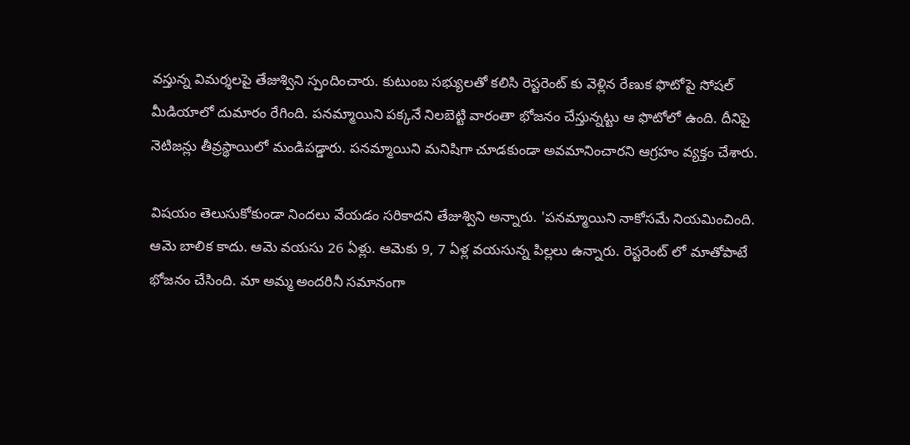వస్తున్న విమర్శలపై తేజుశ్విని స్పందించారు. కుటుంబ సభ్యులతో కలిసి రెస్టరెంట్ కు వెళ్లిన రేణుక ఫొటోపై సోషల్ మీడియాలో దుమారం రేగింది. పనమ్మాయిని పక్కనే నిలబెట్టి వారంతా భోజనం చేస్తున్నట్టు ఆ ఫొటోలో ఉంది. దీనిపై నెటిజన్లు తీవ్రస్థాయిలో మండిపడ్డారు. పనమ్మాయిని మనిషిగా చూడకుండా అవమానించారని ఆగ్రహం వ్యక్తం చేశారు.

విషయం తెలుసుకోకుండా నిందలు వేయడం సరికాదని తేజుశ్విని అన్నారు. 'పనమ్మాయిని నాకోసమే నియమించింది. ఆమె బాలిక కాదు. ఆమె వయసు 26 ఏళ్లు. ఆమెకు 9, 7 ఏళ్ల వయసున్న పిల్లలు ఉన్నారు. రెస్టరెంట్ లో మాతోపాటే భోజనం చేసింది. మా అమ్మ అందరినీ సమానంగా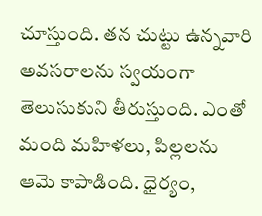చూస్తుంది. తన చుట్టు ఉన్నవారి అవసరాలను స్వయంగా తెలుసుకుని తీరుస్తుంది. ఎంతో మంది మహిళలు, పిల్లలను ఆమె కాపాడింది. ధైర్యం,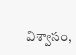విశ్వాసం,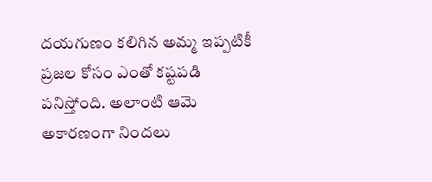దయగుణం కలిగిన అమ్మ ఇప్పటికీ ప్రజల కోసం ఎంతో కష్టపడి పనిస్తోంది. అలాంటి ఆమె అకారణంగా నిందలు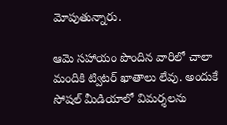మోపుతున్నారు.

ఆమె సహాయం పొందిన వారిలో చాలా మందికి ట్విటర్ ఖాతాలు లేవు. అందుకే సోషల్ మీడియాలో విమర్శలను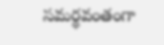సమర్థవంతంగా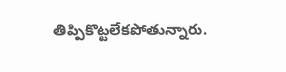తిప్పికొట్టలేకపోతున్నారు.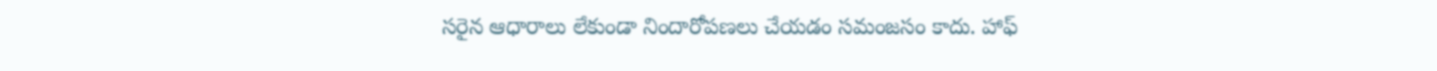సరైన ఆధారాలు లేకుండా నిందారోపణలు చేయడం సమంజసం కాదు. హాఫ్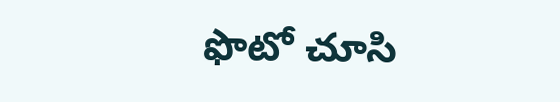ఫొటో చూసి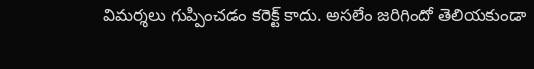విమర్శలు గుప్పించడం కరెక్ట్ కాదు. అసలేం జరిగిందో తెలియకుండా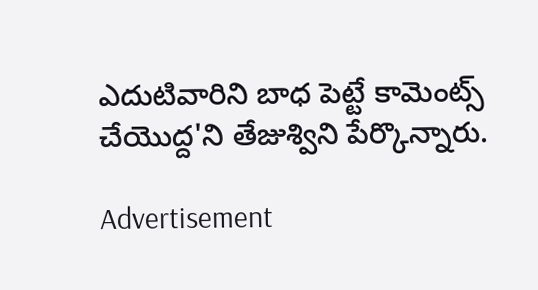ఎదుటివారిని బాధ పెట్టే కామెంట్స్ చేయొద్ద'ని తేజుశ్విని పేర్కొన్నారు.

Advertisement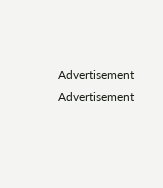Advertisement
Advertisement